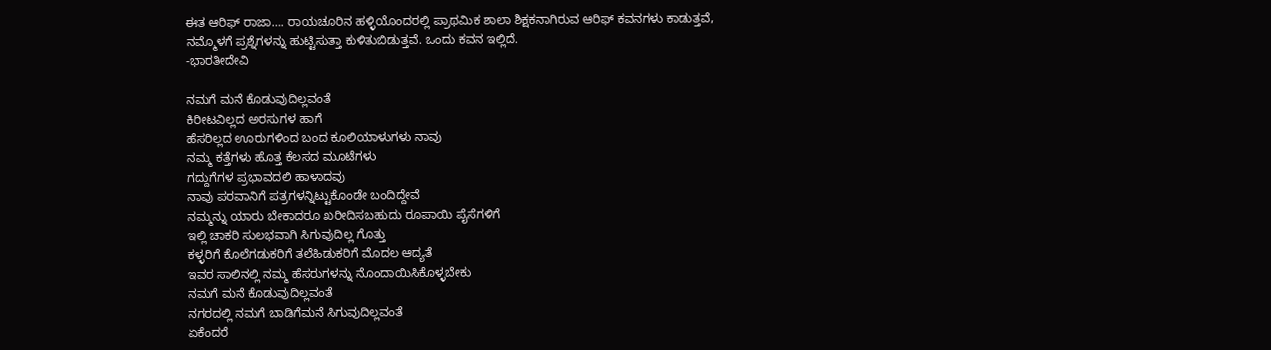ಈತ ಆರಿಫ್ ರಾಜಾ…. ರಾಯಚೂರಿನ ಹಳ್ಳಿಯೊಂದರಲ್ಲಿ ಪ್ರಾಥಮಿಕ ಶಾಲಾ ಶಿಕ್ಷಕನಾಗಿರುವ ಆರಿಫ್ ಕವನಗಳು ಕಾಡುತ್ತವೆ,
ನಮ್ಮೊಳಗೆ ಪ್ರಶ್ನೆಗಳನ್ನು ಹುಟ್ಟಿಸುತ್ತಾ ಕುಳಿತುಬಿಡುತ್ತವೆ. ಒಂದು ಕವನ ಇಲ್ಲಿದೆ.
-ಭಾರತೀದೇವಿ

ನಮಗೆ ಮನೆ ಕೊಡುವುದಿಲ್ಲವಂತೆ
ಕಿರೀಟವಿಲ್ಲದ ಅರಸುಗಳ ಹಾಗೆ
ಹೆಸರಿಲ್ಲದ ಊರುಗಳಿಂದ ಬಂದ ಕೂಲಿಯಾಳುಗಳು ನಾವು
ನಮ್ಮ ಕತ್ತೆಗಳು ಹೊತ್ತ ಕೆಲಸದ ಮೂಟೆಗಳು
ಗದ್ದುಗೆಗಳ ಪ್ರಭಾವದಲಿ ಹಾಳಾದವು
ನಾವು ಪರವಾನಿಗೆ ಪತ್ರಗಳನ್ನಿಟ್ಟುಕೊಂಡೇ ಬಂದಿದ್ದೇವೆ
ನಮ್ಮನ್ನು ಯಾರು ಬೇಕಾದರೂ ಖರೀದಿಸಬಹುದು ರೂಪಾಯಿ ಪೈಸೆಗಳಿಗೆ
ಇಲ್ಲಿ ಚಾಕರಿ ಸುಲಭವಾಗಿ ಸಿಗುವುದಿಲ್ಲ ಗೊತ್ತು
ಕಳ್ಳರಿಗೆ ಕೊಲೆಗಡುಕರಿಗೆ ತಲೆಹಿಡುಕರಿಗೆ ಮೊದಲ ಆದ್ಯತೆ
ಇವರ ಸಾಲಿನಲ್ಲಿ ನಮ್ಮ ಹೆಸರುಗಳನ್ನು ನೊಂದಾಯಿಸಿಕೊಳ್ಳಬೇಕು
ನಮಗೆ ಮನೆ ಕೊಡುವುದಿಲ್ಲವಂತೆ
ನಗರದಲ್ಲಿ ನಮಗೆ ಬಾಡಿಗೆಮನೆ ಸಿಗುವುದಿಲ್ಲವಂತೆ
ಏಕೆಂದರೆ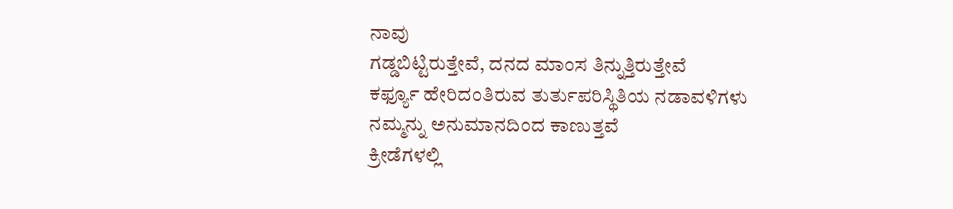ನಾವು
ಗಡ್ಡಬಿಟ್ಟಿರುತ್ತೇವೆ, ದನದ ಮಾಂಸ ತಿನ್ನುತ್ತಿರುತ್ತೇವೆ
ಕರ್ಫ್ಯೂ ಹೇರಿದಂತಿರುವ ತುರ್ತುಪರಿಸ್ಥಿತಿಯ ನಡಾವಳಿಗಳು
ನಮ್ಮನ್ನು ಅನುಮಾನದಿಂದ ಕಾಣುತ್ತವೆ
ಕ್ರೀಡೆಗಳಲ್ಲಿ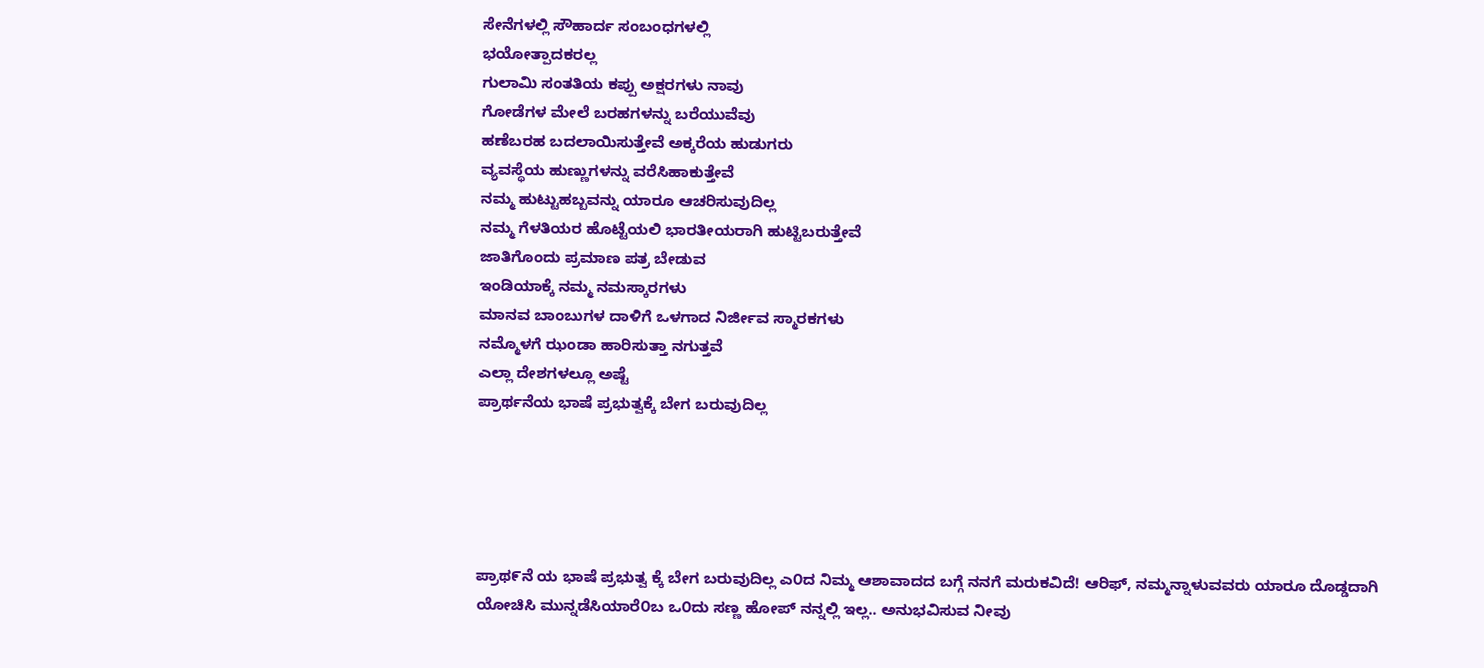ಸೇನೆಗಳಲ್ಲಿ ಸೌಹಾರ್ದ ಸಂಬಂಧಗಳಲ್ಲಿ
ಭಯೋತ್ಪಾದಕರಲ್ಲ
ಗುಲಾಮಿ ಸಂತತಿಯ ಕಪ್ಪು ಅಕ್ಷರಗಳು ನಾವು
ಗೋಡೆಗಳ ಮೇಲೆ ಬರಹಗಳನ್ನು ಬರೆಯುವೆವು
ಹಣೆಬರಹ ಬದಲಾಯಿಸುತ್ತೇವೆ ಅಕ್ಕರೆಯ ಹುಡುಗರು
ವ್ಯವಸ್ಥೆಯ ಹುಣ್ಣುಗಳನ್ನು ವರೆಸಿಹಾಕುತ್ತೇವೆ
ನಮ್ಮ ಹುಟ್ಟುಹಬ್ಬವನ್ನು ಯಾರೂ ಆಚರಿಸುವುದಿಲ್ಲ
ನಮ್ಮ ಗೆಳತಿಯರ ಹೊಟ್ಟೆಯಲಿ ಭಾರತೀಯರಾಗಿ ಹುಟ್ಟಿಬರುತ್ತೇವೆ
ಜಾತಿಗೊಂದು ಪ್ರಮಾಣ ಪತ್ರ ಬೇಡುವ
ಇಂಡಿಯಾಕ್ಕೆ ನಮ್ಮ ನಮಸ್ಕಾರಗಳು
ಮಾನವ ಬಾಂಬುಗಳ ದಾಳಿಗೆ ಒಳಗಾದ ನಿರ್ಜೀವ ಸ್ಮಾರಕಗಳು
ನಮ್ಮೊಳಗೆ ಝಂಡಾ ಹಾರಿಸುತ್ತಾ ನಗುತ್ತವೆ
ಎಲ್ಲಾ ದೇಶಗಳಲ್ಲೂ ಅಷ್ಟೆ
ಪ್ರಾರ್ಥನೆಯ ಭಾಷೆ ಪ್ರಭುತ್ವಕ್ಕೆ ಬೇಗ ಬರುವುದಿಲ್ಲ





ಪ್ರಾಥ೯ನೆ ಯ ಭಾಷೆ ಪ್ರಭುತ್ವ ಕ್ಕೆ ಬೇಗ ಬರುವುದಿಲ್ಲ ಎ೦ದ ನಿಮ್ಮ ಆಶಾವಾದದ ಬಗ್ಗೆ ನನಗೆ ಮರುಕವಿದೆ! ಆರಿಫ್, ನಮ್ಮನ್ನಾಳುವವರು ಯಾರೂ ದೊಡ್ಡದಾಗಿ ಯೋಚಿಸಿ ಮುನ್ನಡೆಸಿಯಾರೆ೦ಬ ಒ೦ದು ಸಣ್ಣ ಹೋಪ್ ನನ್ನಲ್ಲಿ ಇಲ್ಲ.. ಅನುಭವಿಸುವ ನೀವು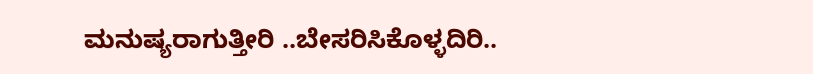ಮನುಷ್ಯರಾಗುತ್ತೀರಿ ..ಬೇಸರಿಸಿಕೊಳ್ಳದಿರಿ..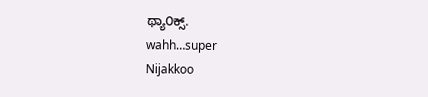ಥ್ಯಾ೦ಕ್ಸ್.
wahh…super
Nijakkoo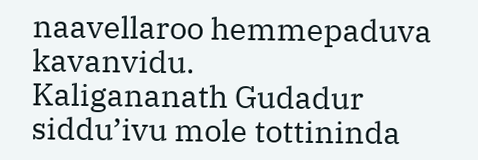naavellaroo hemmepaduva kavanvidu.
Kaligananath Gudadur
siddu’ivu mole tottininda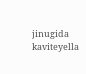jinugida kaviteyella